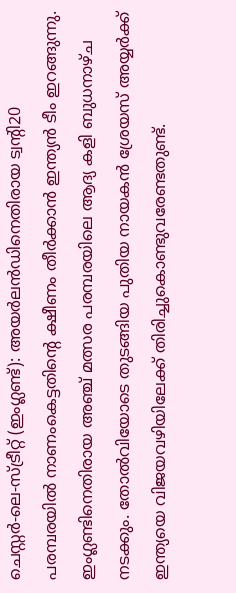ചെസ്റ്റർ-ലെ-സ്ട്രീറ്റ് (ഇംഗ്ലണ്ട്): അയർലൻഡിനെതിരായ ട്വന്റി20 പരമ്പരയിൽ നാണംകെട്ടതിന്റെ ക്ഷീണം തീർക്കാൻ ഇന്ത്യൻ ടീം ഇറങ്ങുന്നു. ഇംഗ്ലണ്ടിനെതിരായ അഞ്ച് മത്സര പരമ്പരയിലെ ആദ്യ കളി ബുധനാഴ്ച നടക്കും. തോൽവിയോടെ തുടങ്ങിയ പുതിയ നായകൻ ശ്രേയസ് അയ്യർക്ക് ഇന്ത്യയെ വിജയവഴിയിലേക്ക് തിരിച്ചുകൊണ്ടുവരേണ്ടതുണ്ട്.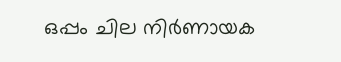ഒപ്പം ചില നിർണായക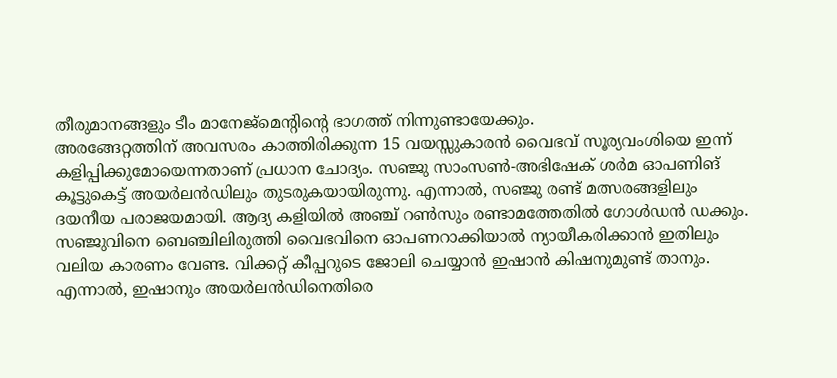തീരുമാനങ്ങളും ടീം മാനേജ്മെന്റിന്റെ ഭാഗത്ത് നിന്നുണ്ടായേക്കും.
അരങ്ങേറ്റത്തിന് അവസരം കാത്തിരിക്കുന്ന 15 വയസ്സുകാരൻ വൈഭവ് സൂര്യവംശിയെ ഇന്ന് കളിപ്പിക്കുമോയെന്നതാണ് പ്രധാന ചോദ്യം. സഞ്ജു സാംസൺ-അഭിഷേക് ശർമ ഓപണിങ് കൂട്ടുകെട്ട് അയർലൻഡിലും തുടരുകയായിരുന്നു. എന്നാൽ, സഞ്ജു രണ്ട് മത്സരങ്ങളിലും ദയനീയ പരാജയമായി. ആദ്യ കളിയിൽ അഞ്ച് റൺസും രണ്ടാമത്തേതിൽ ഗോൾഡൻ ഡക്കും. സഞ്ജുവിനെ ബെഞ്ചിലിരുത്തി വൈഭവിനെ ഓപണറാക്കിയാൽ ന്യായീകരിക്കാൻ ഇതിലും വലിയ കാരണം വേണ്ട. വിക്കറ്റ് കീപ്പറുടെ ജോലി ചെയ്യാൻ ഇഷാൻ കിഷനുമുണ്ട് താനും. എന്നാൽ, ഇഷാനും അയർലൻഡിനെതിരെ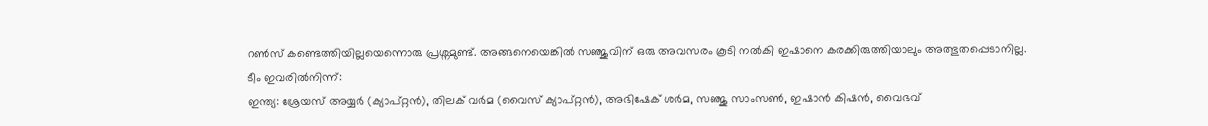റൺസ് കണ്ടെത്തിയില്ലയെന്നൊരു പ്രശ്നമുണ്ട്. അങ്ങനെയെങ്കിൽ സഞ്ജുവിന് ഒരു അവസരം കൂടി നൽകി ഇഷാനെ കരക്കിരുത്തിയാലും അത്ഭുതപ്പെടാനില്ല.
ടീം ഇവരിൽനിന്ന്:
ഇന്ത്യ: ശ്രേയസ് അയ്യർ (ക്യാപ്റ്റൻ), തിലക് വർമ (വൈസ് ക്യാപ്റ്റൻ), അഭിഷേക് ശർമ, സഞ്ജു സാംസൺ, ഇഷാൻ കിഷൻ, വൈഭവ്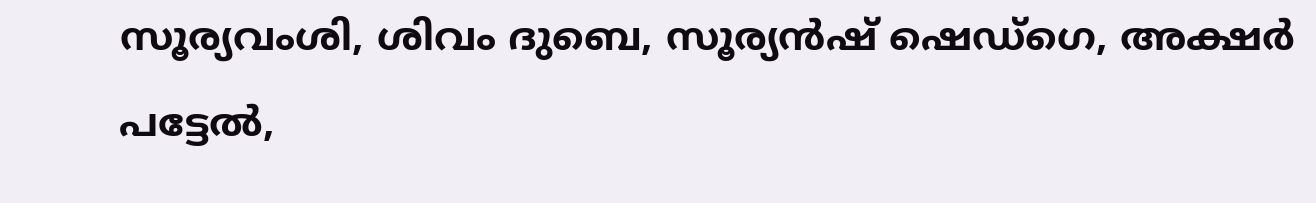സൂര്യവംശി, ശിവം ദുബെ, സൂര്യൻഷ് ഷെഡ്ഗെ, അക്ഷർ പട്ടേൽ,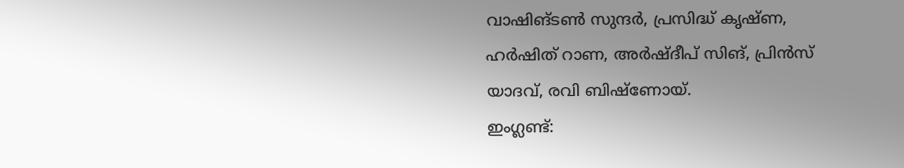വാഷിങ്ടൺ സുന്ദർ, പ്രസിദ്ധ് കൃഷ്ണ, ഹർഷിത് റാണ, അർഷ്ദീപ് സിങ്, പ്രിൻസ് യാദവ്, രവി ബിഷ്ണോയ്.
ഇംഗ്ലണ്ട്: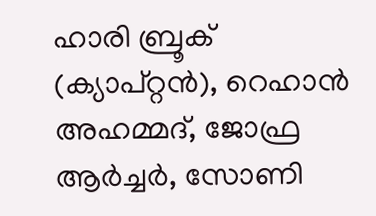ഹാരി ബ്രൂക് (ക്യാപ്റ്റൻ), റെഹാൻ അഹമ്മദ്, ജോഫ്ര ആർച്ചർ, സോണി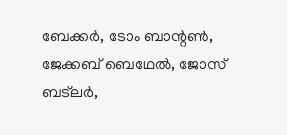ബേക്കർ, ടോം ബാന്റൺ, ജേക്കബ് ബെഥേൽ, ജോസ് ബട്ലർ,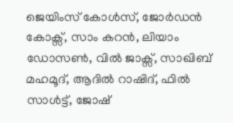ജെയിംസ് കോൾസ്, ജോർഡൻ കോക്സ്, സാം കറൻ, ലിയാം ഡോസൺ, വിൽ ജാക്സ്, സാഖിബ് മഹമൂദ്, ആദിൽ റാഷിദ്, ഫിൽ സാൾട്ട്, ജോഷ്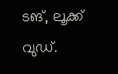ടങ്, ലൂക്ക് വുഡ്.